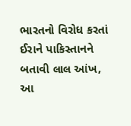ભારતનો વિરોધ કરતાં ઈરાને પાકિસ્તાનને બતાવી લાલ આંખ, આ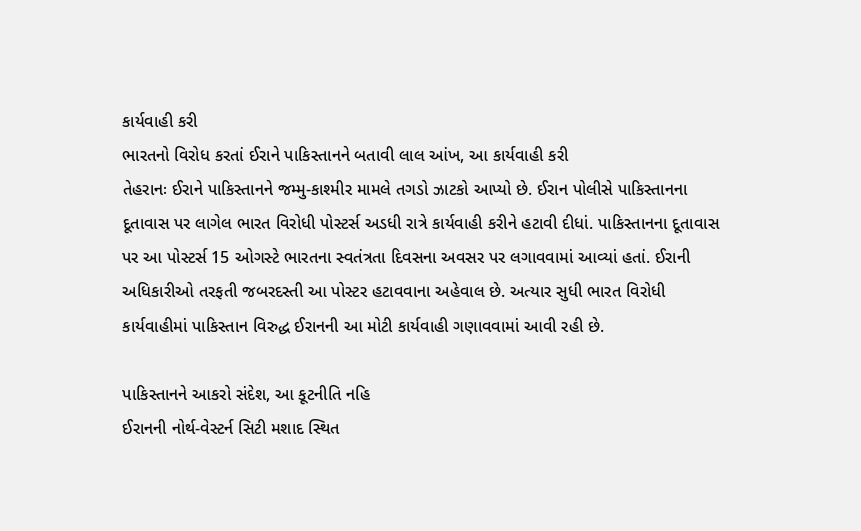કાર્યવાહી કરી
ભારતનો વિરોધ કરતાં ઈરાને પાકિસ્તાનને બતાવી લાલ આંખ, આ કાર્યવાહી કરી
તેહરાનઃ ઈરાને પાકિસ્તાનને જમ્મુ-કાશ્મીર મામલે તગડો ઝાટકો આપ્યો છે. ઈરાન પોલીસે પાકિસ્તાનના દૂતાવાસ પર લાગેલ ભારત વિરોધી પોસ્ટર્સ અડધી રાત્રે કાર્યવાહી કરીને હટાવી દીધાં. પાકિસ્તાનના દૂતાવાસ પર આ પોસ્ટર્સ 15 ઓગસ્ટે ભારતના સ્વતંત્રતા દિવસના અવસર પર લગાવવામાં આવ્યાં હતાં. ઈરાની અધિકારીઓ તરફતી જબરદસ્તી આ પોસ્ટર હટાવવાના અહેવાલ છે. અત્યાર સુધી ભારત વિરોધી કાર્યવાહીમાં પાકિસ્તાન વિરુદ્ધ ઈરાનની આ મોટી કાર્યવાહી ગણાવવામાં આવી રહી છે.

પાકિસ્તાનને આકરો સંદેશ, આ કૂટનીતિ નહિ
ઈરાનની નોર્થ-વેસ્ટર્ન સિટી મશાદ સ્થિત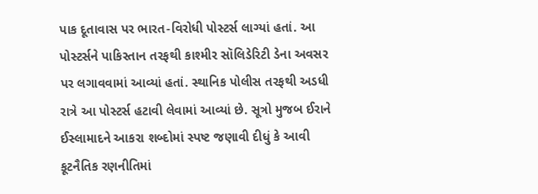પાક દૂતાવાસ પર ભારત-વિરોધી પોસ્ટર્સ લાગ્યાં હતાં. આ પોસ્ટર્સને પાકિસ્તાન તરફથી કાશ્મીર સૉલિડેરિટી ડેના અવસર પર લગાવવામાં આવ્યાં હતાં. સ્થાનિક પોલીસ તરફથી અડધી રાત્રે આ પોસ્ટર્સ હટાવી લેવામાં આવ્યાં છે. સૂત્રો મુજબ ઈરાને ઈસ્લામાદને આકરા શબ્દોમાં સ્પષ્ટ જણાવી દીધું કે આવી કૂટનૈતિક રણનીતિમાં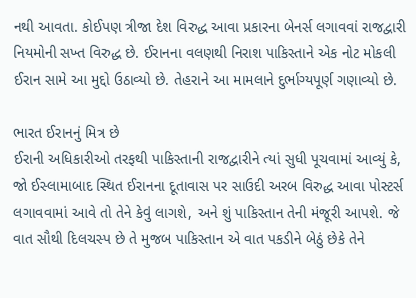નથી આવતા. કોઈપણ ત્રીજા દેશ વિરુદ્ધ આવા પ્રકારના બેનર્સ લગાવવાં રાજદ્વારી નિયમોની સખ્ત વિરુદ્ધ છે. ઈરાનના વલણથી નિરાશ પાકિસ્તાને એક નોટ મોકલી ઈરાન સામે આ મુદ્દો ઉઠાવ્યો છે. તેહરાને આ મામલાને દુર્ભાગ્યપૂર્ણ ગણાવ્યો છે.

ભારત ઈરાનનું મિત્ર છે
ઈરાની અધિકારીઓ તરફથી પાકિસ્તાની રાજદ્વારીને ત્યાં સુધી પૂચવામાં આવ્યું કે, જો ઈસ્લામાબાદ સ્થિત ઈરાનના દૂતાવાસ પર સાઉદી અરબ વિરુદ્ધ આવા પોસ્ટર્સ લગાવવામાં આવે તો તેને કેવું લાગશે, અને શું પાકિસ્તાન તેની મંજૂરી આપશે. જે વાત સૌથી દિલચસ્પ છે તે મુજબ પાકિસ્તાન એ વાત પકડીને બેઠું છેકે તેને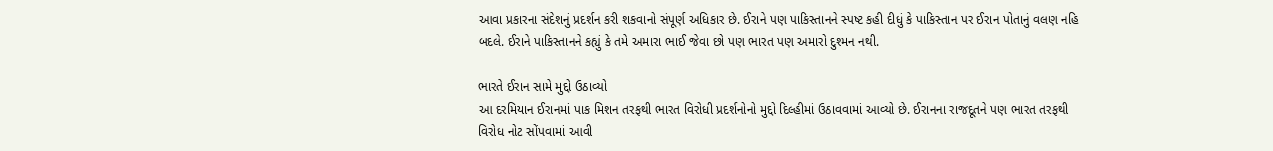આવા પ્રકારના સંદેશનું પ્રદર્શન કરી શકવાનો સંપૂર્ણ અધિકાર છે. ઈરાને પણ પાકિસ્તાનને સ્પષ્ટ કહી દીધું કે પાકિસ્તાન પર ઈરાન પોતાનું વલણ નહિ બદલે. ઈરાને પાકિસ્તાનને કહ્યું કે તમે અમારા ભાઈ જેવા છો પણ ભારત પણ અમારો દુશ્મન નથી.

ભારતે ઈરાન સામે મુદ્દો ઉઠાવ્યો
આ દરમિયાન ઈરાનમાં પાક મિશન તરફથી ભારત વિરોધી પ્રદર્શનોનો મુદ્દો દિલ્હીમાં ઉઠાવવામાં આવ્યો છે. ઈરાનના રાજદૂતને પણ ભારત તરફથી વિરોધ નોટ સોંપવામાં આવી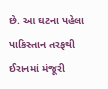છે. આ ઘટના પહેલા પાકિસ્તાન તરફથી ઈરાનમાં મંજૂરી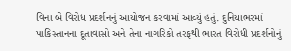વિના બે વિરોધ પ્રદર્શનનું આયોજન કરવામાં આવ્યું હતું. દુનિયાભરમાં પાકિસ્તાનના દૂતાવાસો અને તેના નાગરિકો તરફથી ભારત વિરોધી પ્રદર્શનોનું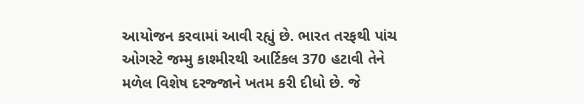આયોજન કરવામાં આવી રહ્યું છે. ભારત તરફથી પાંચ ઓગસ્ટે જમ્મુ કાશ્મીરથી આર્ટિકલ 370 હટાવી તેને મળેલ વિશેષ દરજ્જાને ખતમ કરી દીધો છે. જે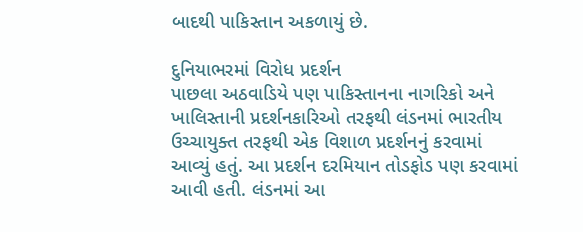બાદથી પાકિસ્તાન અકળાયું છે.

દુનિયાભરમાં વિરોધ પ્રદર્શન
પાછલા અઠવાડિયે પણ પાકિસ્તાનના નાગરિકો અને ખાલિસ્તાની પ્રદર્શનકારિઓ તરફથી લંડનમાં ભારતીય ઉચ્ચાયુક્ત તરફથી એક વિશાળ પ્રદર્શનનું કરવામાં આવ્યું હતું. આ પ્રદર્શન દરમિયાન તોડફોડ પણ કરવામાં આવી હતી. લંડનમાં આ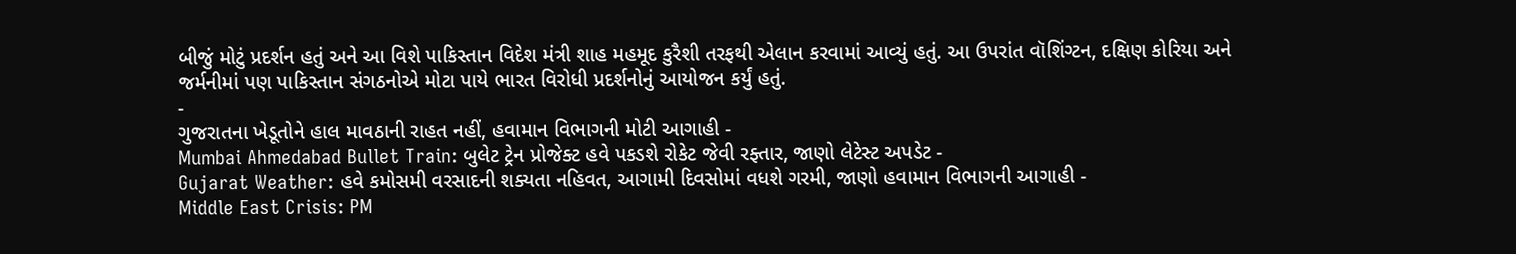બીજું મોટું પ્રદર્શન હતું અને આ વિશે પાકિસ્તાન વિદેશ મંત્રી શાહ મહમૂદ કુરૈશી તરફથી એલાન કરવામાં આવ્યું હતું. આ ઉપરાંત વૉશિંગ્ટન, દક્ષિણ કોરિયા અને જર્મનીમાં પણ પાકિસ્તાન સંગઠનોએ મોટા પાયે ભારત વિરોધી પ્રદર્શનોનું આયોજન કર્યું હતું.
-
ગુજરાતના ખેડૂતોને હાલ માવઠાની રાહત નહીં, હવામાન વિભાગની મોટી આગાહી -
Mumbai Ahmedabad Bullet Train: બુલેટ ટ્રેન પ્રોજેક્ટ હવે પકડશે રોકેટ જેવી રફ્તાર, જાણો લેટેસ્ટ અપડેટ -
Gujarat Weather: હવે કમોસમી વરસાદની શક્યતા નહિવત, આગામી દિવસોમાં વધશે ગરમી, જાણો હવામાન વિભાગની આગાહી -
Middle East Crisis: PM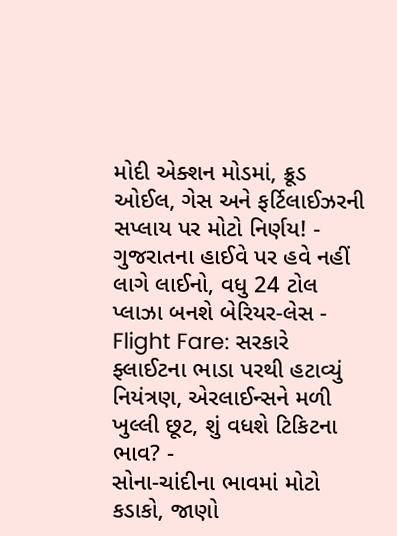મોદી એક્શન મોડમાં, ક્રૂડ ઓઈલ, ગેસ અને ફર્ટિલાઈઝરની સપ્લાય પર મોટો નિર્ણય! -
ગુજરાતના હાઈવે પર હવે નહીં લાગે લાઈનો, વધુ 24 ટોલ પ્લાઝા બનશે બેરિયર-લેસ -
Flight Fare: સરકારે ફ્લાઈટના ભાડા પરથી હટાવ્યું નિયંત્રણ, એરલાઈન્સને મળી ખુલ્લી છૂટ, શું વધશે ટિકિટના ભાવ? -
સોના-ચાંદીના ભાવમાં મોટો કડાકો, જાણો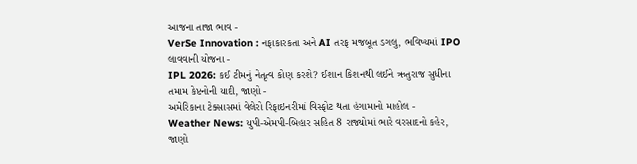આજના તાજા ભાવ -
VerSe Innovation : નફાકારકતા અને AI તરફ મજબૂત ડગલુ, ભવિષ્યમાં IPO લાવવાની યોજના -
IPL 2026: કઈ ટીમનું નેતૃત્વ કોણ કરશે? ઈશાન કિશનથી લઈને ઋતુરાજ સુધીના તમામ કેપ્ટનોની યાદી, જાણો -
અમેરિકાના ટેક્સાસમાં વેલેરો રિફાઇનરીમાં વિસ્ફોટ થતા હંગામાનો માહોલ -
Weather News: યુપી-એમપી-બિહાર સહિત 8 રાજ્યોમાં ભારે વરસાદનો કહેર, જાણો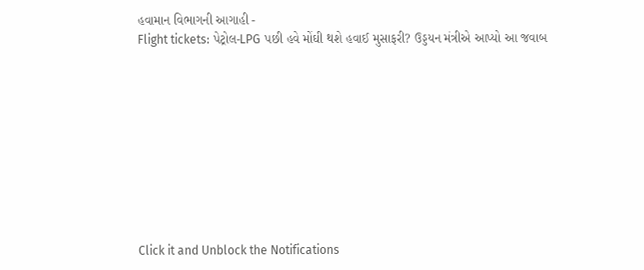હવામાન વિભાગની આગાહી -
Flight tickets: પેટ્રોલ-LPG પછી હવે મોંઘી થશે હવાઈ મુસાફરી? ઉડ્ડયન મંત્રીએ આપ્યો આ જવાબ










Click it and Unblock the Notifications